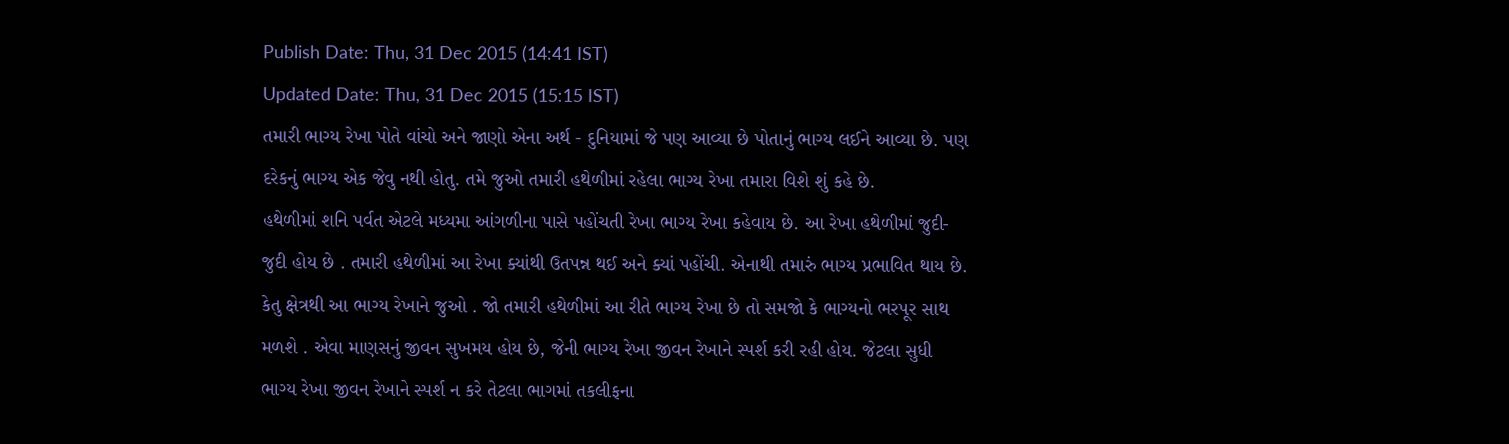Publish Date: Thu, 31 Dec 2015 (14:41 IST)
Updated Date: Thu, 31 Dec 2015 (15:15 IST)
તમારી ભાગ્ય રેખા પોતે વાંચો અને જાણો એના અર્થ - દુનિયામાં જે પણ આવ્યા છે પોતાનું ભાગ્ય લઈને આવ્યા છે. પણ દરેકનું ભાગ્ય એક જેવુ નથી હોતુ. તમે જુઓ તમારી હથેળીમાં રહેલા ભાગ્ય રેખા તમારા વિશે શું કહે છે.
હથેળીમાં શનિ પર્વત એટલે મધ્યમા આંગળીના પાસે પહોંચતી રેખા ભાગ્ય રેખા કહેવાય છે. આ રેખા હથેળીમાં જુદી-જુદી હોય છે . તમારી હથેળીમાં આ રેખા ક્યાંથી ઉતપન્ન થઈ અને ક્યાં પહોંચી. એનાથી તમારું ભાગ્ય પ્રભાવિત થાય છે.
કેતુ ક્ષેત્રથી આ ભાગ્ય રેખાને જુઓ . જો તમારી હથેળીમાં આ રીતે ભાગ્ય રેખા છે તો સમજો કે ભાગ્યનો ભરપૂર સાથ મળશે . એવા માણસનું જીવન સુખમય હોય છે, જેની ભાગ્ય રેખા જીવન રેખાને સ્પર્શ કરી રહી હોય. જેટલા સુધી ભાગ્ય રેખા જીવન રેખાને સ્પર્શ ન કરે તેટલા ભાગમાં તકલીફના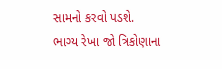સામનો કરવો પડશે.
ભાગ્ય રેખા જો ત્રિકોણાના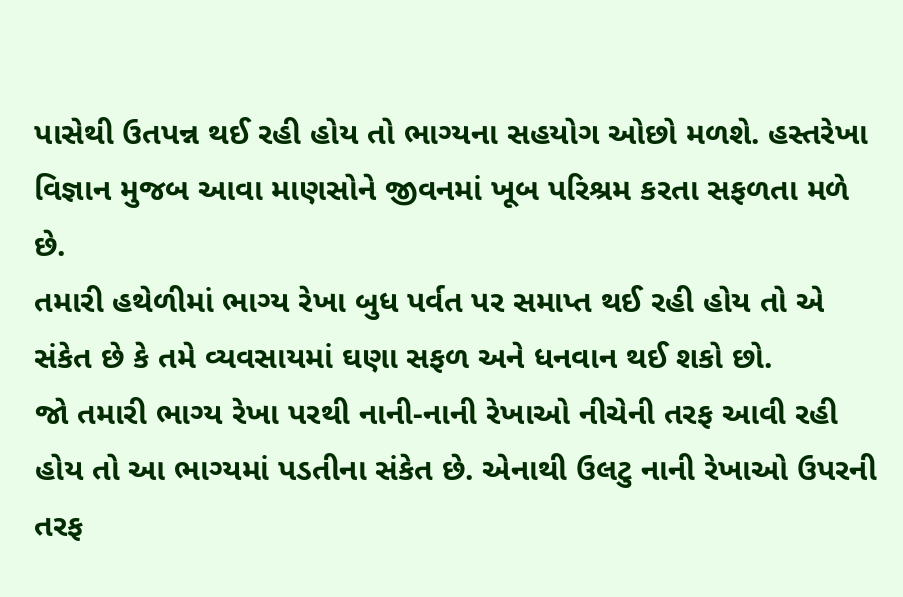પાસેથી ઉતપન્ન થઈ રહી હોય તો ભાગ્યના સહયોગ ઓછો મળશે. હસ્તરેખા વિજ્ઞાન મુજબ આવા માણસોને જીવનમાં ખૂબ પરિશ્રમ કરતા સફળતા મળે છે.
તમારી હથેળીમાં ભાગ્ય રેખા બુધ પર્વત પર સમાપ્ત થઈ રહી હોય તો એ સંકેત છે કે તમે વ્યવસાયમાં ઘણા સફળ અને ધનવાન થઈ શકો છો.
જો તમારી ભાગ્ય રેખા પરથી નાની-નાની રેખાઓ નીચેની તરફ આવી રહી હોય તો આ ભાગ્યમાં પડતીના સંકેત છે. એનાથી ઉલટુ નાની રેખાઓ ઉપરની તરફ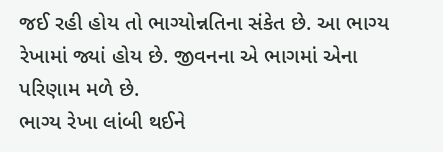જઈ રહી હોય તો ભાગ્યોન્નતિના સંકેત છે. આ ભાગ્ય રેખામાં જ્યાં હોય છે. જીવનના એ ભાગમાં એના પરિણામ મળે છે.
ભાગ્ય રેખા લાંબી થઈને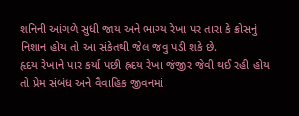શનિની આંગળે સુધી જાય અને ભાગ્ય રેખા પર તારા કે ક્રોસનું નિશાન હોય તો આ સંકેતથી જેલ જવુ પડી શકે છે.
હૃદય રેખાને પાર કર્યા પછી હ્રદય રેખા જંજીર જેવી થઈ રહી હોય તો પ્રેમ સંબંધ અને વૈવાહિક જીવનમાં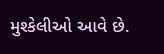મુશ્કેલીઓ આવે છે.